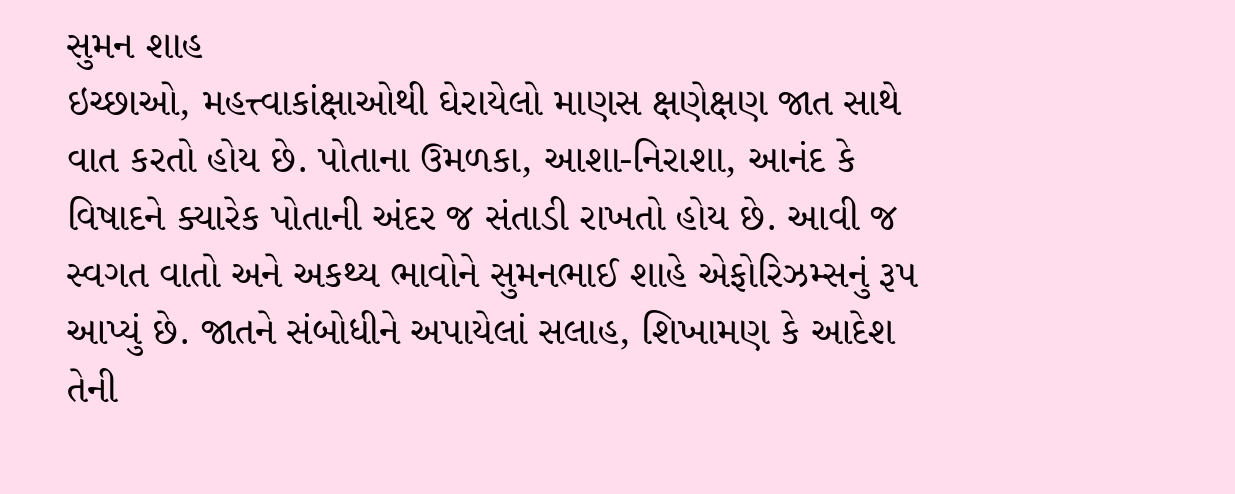સુમન શાહ
ઇચ્છાઓ, મહત્ત્વાકાંક્ષાઓથી ઘેરાયેલો માણસ ક્ષણેક્ષણ જાત સાથે વાત કરતો હોય છે. પોતાના ઉમળકા, આશા-નિરાશા, આનંદ કે વિષાદને ક્યારેક પોતાની અંદર જ સંતાડી રાખતો હોય છે. આવી જ સ્વગત વાતો અને અકથ્ય ભાવોને સુમનભાઈ શાહે એફોરિઝમ્સનું રૂપ આપ્યું છે. જાતને સંબોધીને અપાયેલાં સલાહ, શિખામણ કે આદેશ તેની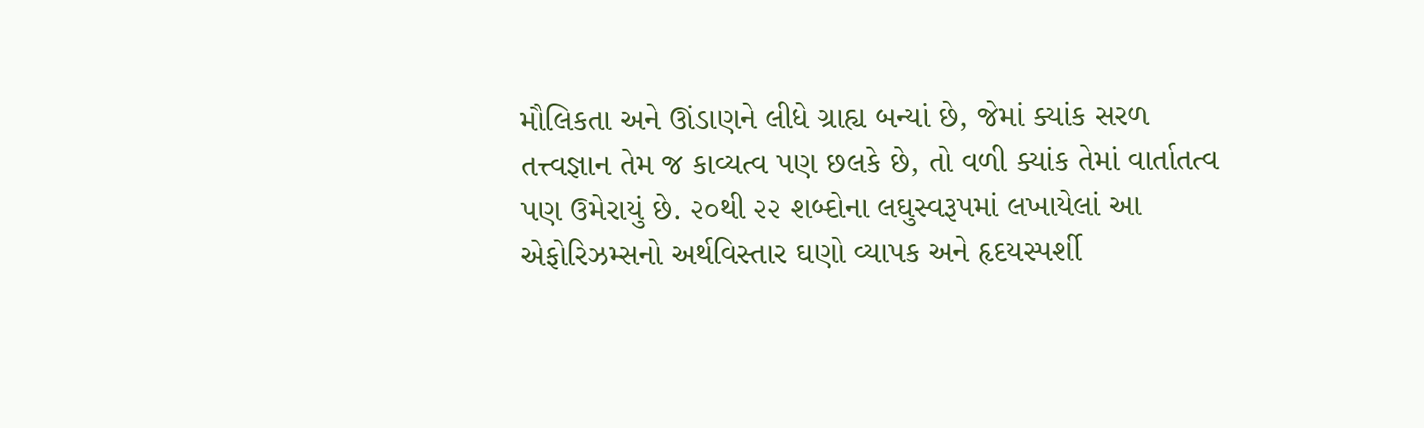મૌલિકતા અને ઊંડાણને લીધે ગ્રાહ્ય બન્યાં છે, જેમાં ક્યાંક સરળ તત્ત્વજ્ઞાન તેમ જ કાવ્યત્વ પણ છલકે છે, તો વળી ક્યાંક તેમાં વાર્તાતત્વ પણ ઉમેરાયું છે. ૨૦થી ૨૨ શબ્દોના લઘુસ્વરૂપમાં લખાયેલાં આ એફોરિઝમ્સનો અર્થવિસ્તાર ઘણો વ્યાપક અને હૃદયસ્પર્શી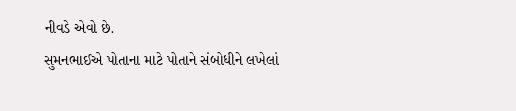નીવડે એવો છે.
સુમનભાઈએ પોતાના માટે પોતાને સંબોધીને લખેલાં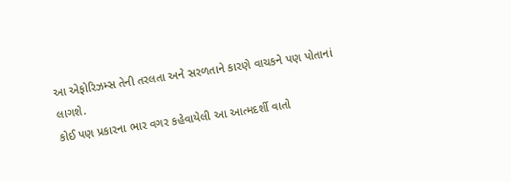આ એફોરિઝમ્સ તેની તરલતા અને સરળતાને કારણે વાચકને પણ પોતાનાં લાગશે.
કોઈ પણ પ્રકારના ભાર વગર કહેવાયેલી આ આત્મદર્શી વાતો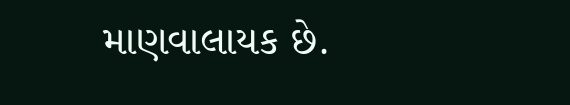માણવાલાયક છે.